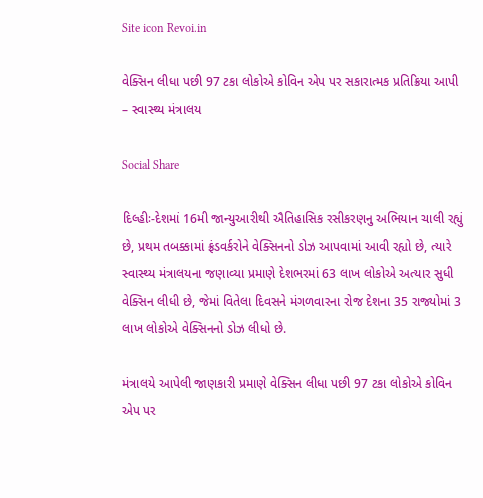Site icon Revoi.in

વેક્સિન લીધા પછી 97 ટકા લોકોએ કોવિન એપ પર સકારાત્મક પ્રતિક્રિયા આપી – સ્વાસ્થ્ય મંત્રાલય

Social Share

દિલ્હીઃ-દેશમાં 16મી જાન્યુઆરીથી ઐતિહાસિક રસીકરણનુ અભિયાન ચાલી રહ્યું છે, પ્રથમ તબક્કામાં ફ્રંડવર્કરોને વેક્સિનનો ડોઝ આપવામાં આવી રહ્યો છે, ત્યારે સ્વાસ્થ્ય મંત્રાલયના જણાવ્યા પ્રમાણે દેશભરમાં 63 લાખ લોકોએ અત્યાર સુધી વેક્સિન લીધી છે, જેમાં વિતેલા દિવસને મંગળવારના રોજ દેશના 35 રાજ્યોમાં 3 લાખ લોકોએ વેક્સિનનો ડોઝ લીધો છે.

મંત્રાલયે આપેલી જાણકારી પ્રમાણે વેક્સિન લીધા પછી 97 ટકા લોકોએ કોવિન એપ પર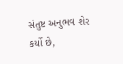સંતુષ્ટ અનુભવ શેર કર્યો છે,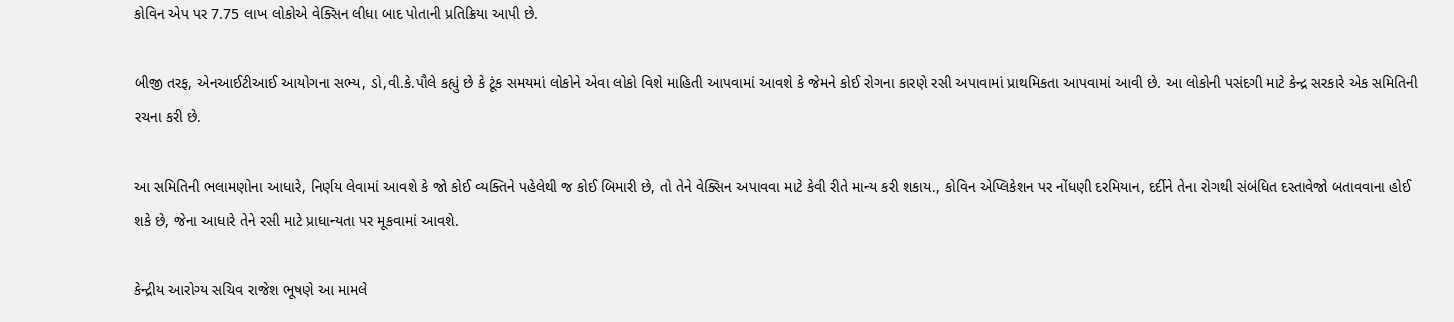કોવિન એપ પર 7.75 લાખ લોકોએ વેક્સિન લીધા બાદ પોતાની પ્રતિક્રિયા આપી છે.

બીજી તરફ, એનઆઈટીઆઈ આયોગના સભ્ય, ડો,વી.કે.પૌલે કહ્યું છે કે ટૂંક સમયમાં લોકોને એવા લોકો વિશે માહિતી આપવામાં આવશે કે જેમને કોઈ રોગના કારણે રસી અપાવામાં પ્રાથમિકતા આપવામાં આવી છે. આ લોકોની પસંદગી માટે કેન્દ્ર સરકારે એક સમિતિની રચના કરી છે.

આ સમિતિની ભલામણોના આધારે, નિર્ણય લેવામાં આવશે કે જો કોઈ વ્યક્તિને પહેલેથી જ કોઈ બિમારી છે, તો તેને વેક્સિન અપાવવા માટે કેવી રીતે માન્ય કરી શકાય., કોવિન એપ્લિકેશન પર નોંધણી દરમિયાન, દર્દીને તેના રોગથી સંબંધિત દસ્તાવેજો બતાવવાના હોઈ શકે છે, જેના આધારે તેને રસી માટે પ્રાધાન્યતા પર મૂકવામાં આવશે.

કેન્દ્રીય આરોગ્ય સચિવ રાજેશ ભૂષણે આ મામલે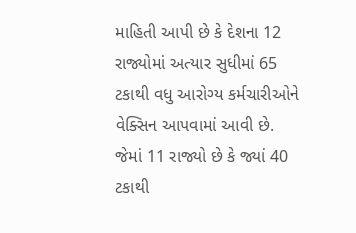માહિતી આપી છે કે દેશના 12 રાજ્યોમાં અત્યાર સુધીમાં 65 ટકાથી વધુ આરોગ્ય કર્મચારીઓને વેક્સિન આપવામાં આવી છે. જેમાં 11 રાજ્યો છે કે જ્યાં 40 ટકાથી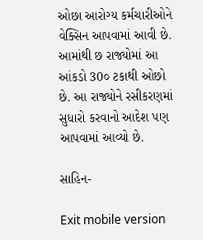ઓછા આરોગ્ય કર્મચારીઓને વેક્સિન આપવામાં આવી છે. આમાંથી છ રાજ્યોમાં આ આંકડો 30૦ ટકાથી ઓછો છે. આ રાજ્યોને રસીકરણમાં સુધારો કરવાનો આદેશ પણ આપવામાં આવ્યો છે.

સાહિન-

Exit mobile version